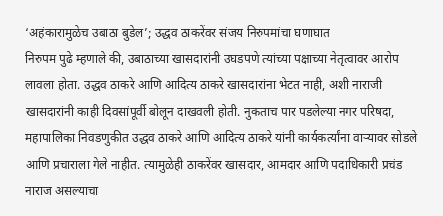‘अहंकारामुळेच उबाठा बुडेल’; उद्धव ठाकरेंवर संजय निरुपमांचा घणाघात
निरुपम पुढे म्हणाले की, उबाठाच्या खासदारांनी उघडपणे त्यांच्या पक्षाच्या नेतृत्वावर आरोप लावला होता. उद्धव ठाकरे आणि आदित्य ठाकरे खासदारांना भेटत नाही, अशी नाराजी खासदारांनी काही दिवसांपूर्वी बोलून दाखवली होती. नुकताच पार पडलेल्या नगर परिषदा, महापालिका निवडणुकीत उद्धव ठाकरे आणि आदित्य ठाकरे यांनी कार्यकर्त्यांना वाऱ्यावर सोडले आणि प्रचाराला गेले नाहीत. त्यामुळेही ठाकरेंवर खासदार, आमदार आणि पदाधिकारी प्रचंड नाराज असल्याचा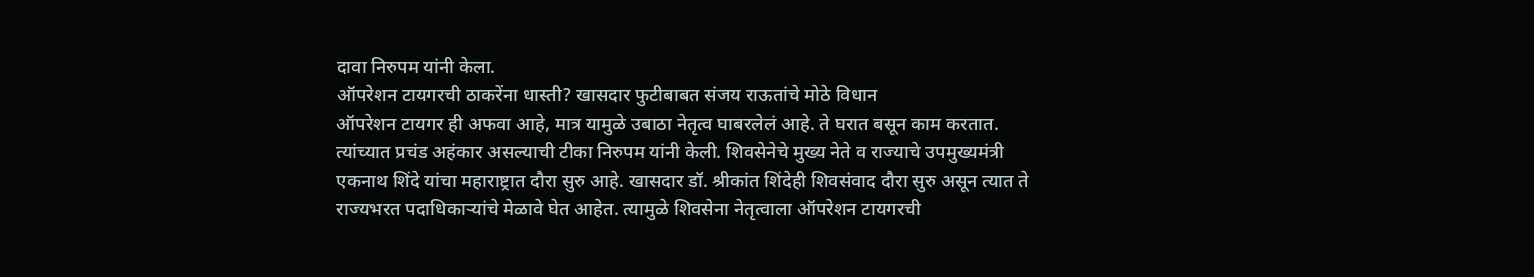दावा निरुपम यांनी केला.
ऑपरेशन टायगरची ठाकरेंना धास्ती? खासदार फुटीबाबत संजय राऊतांचे मोठे विधान
ऑपरेशन टायगर ही अफवा आहे, मात्र यामुळे उबाठा नेतृत्व घाबरलेलं आहे. ते घरात बसून काम करतात. त्यांच्यात प्रचंड अहंकार असल्याची टीका निरुपम यांनी केली. शिवसेनेचे मुख्य नेते व राज्याचे उपमुख्यमंत्री एकनाथ शिंदे यांचा महाराष्ट्रात दौरा सुरु आहे. खासदार डॉ. श्रीकांत शिंदेही शिवसंवाद दौरा सुरु असून त्यात ते राज्यभरत पदाधिकाऱ्यांचे मेळावे घेत आहेत. त्यामुळे शिवसेना नेतृत्वाला ऑपरेशन टायगरची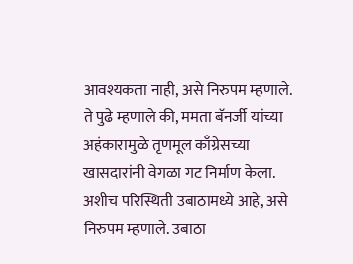आवश्यकता नाही, असे निरुपम म्हणाले.
ते पुढे म्हणाले की, ममता बॅनर्जी यांच्या अहंकारामुळे तृणमूल काँग्रेसच्या खासदारांनी वेगळा गट निर्माण केला. अशीच परिस्थिती उबाठामध्ये आहे, असे निरुपम म्हणाले. उबाठा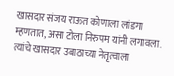खासदार संजय राऊत कोणाला लांडगा म्हणतात, असा टोला निरुपम यांनी लगावला. त्यांचे खासदार उबाठाच्या नेतृत्वाला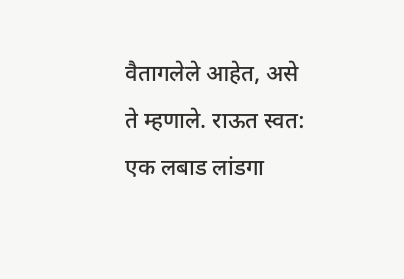वैतागलेले आहेत, असे ते म्हणाले. राऊत स्वत: एक लबाड लांडगा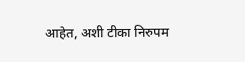आहेत, अशी टीका निरुपम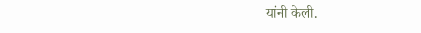यांनी केली.